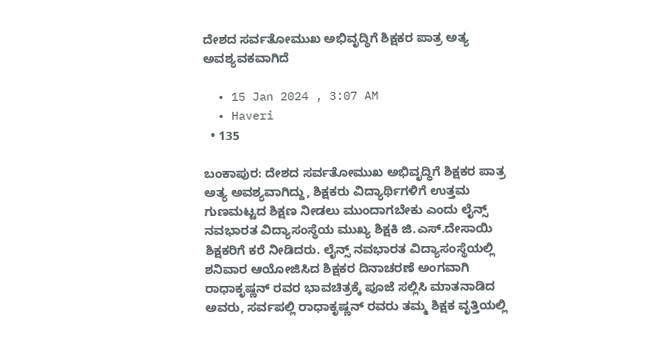ದೇಶದ ಸರ್ವತೋಮುಖ ಅಭಿವೃದ್ಧಿಗೆ ಶಿಕ್ಷಕರ ಪಾತ್ರ ಅತ್ಯ ಅವಶ್ಯವಕವಾಗಿದೆ

  • 15 Jan 2024 , 3:07 AM
  • Haveri
  • 135

ಬಂಕಾಪುರ: ದೇಶದ ಸರ್ವತೋಮುಖ ಅಭಿವೃದ್ಧಿಗೆ ಶಿಕ್ಷಕರ ಪಾತ್ರ ಅತ್ಯ ಅವಶ್ಯವಾಗಿದ್ದು, ಶಿಕ್ಷಕರು ವಿದ್ಯಾರ್ಥಿಗಳಿಗೆ ಉತ್ತಮ ಗುಣಮಟ್ಟದ ಶಿಕ್ಷಣ ನೀಡಲು ಮುಂದಾಗಬೇಕು ಎಂದು ಲೈನ್ಸ್ ನವಭಾರತ ವಿದ್ಯಾಸಂಸ್ಥೆಯ ಮುಖ್ಯ ಶಿಕ್ಷಕಿ ಜಿ.ಎಸ್.ದೇಸಾಯಿ ಶಿಕ್ಷಕರಿಗೆ ಕರೆ ನೀಡಿದರು. ಲೈನ್ಸ್ ನವಭಾರತ ವಿದ್ಯಾಸಂಸ್ಥೆಯಲ್ಲಿ ಶನಿವಾರ ಆಯೋಜಿಸಿದ ಶಿಕ್ಷಕರ ದಿನಾಚರಣೆ ಅಂಗವಾಗಿ ರಾಧಾಕೃಷ್ಣನ್ ರವರ ಭಾವಚಿತ್ರಕ್ಕೆ ಪೂಜೆ ಸಲ್ಲಿಸಿ ಮಾತನಾಡಿದ ಅವರು, ಸರ್ವಪಲ್ಲಿ ರಾಧಾಕೃಷ್ಣನ್ ರವರು ತಮ್ಮ ಶಿಕ್ಷಕ ವೃತ್ತಿಯಲ್ಲಿ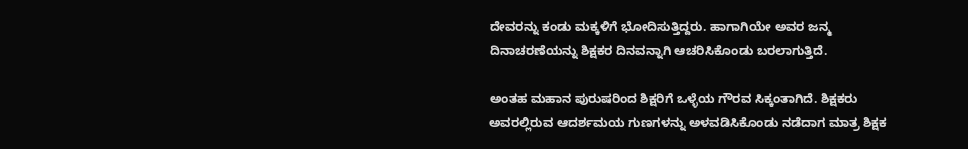ದೇವರನ್ನು ಕಂಡು ಮಕ್ಕಳಿಗೆ ಭೋದಿಸುತ್ತಿದ್ದರು. ಹಾಗಾಗಿಯೇ ಅವರ ಜನ್ಮ ದಿನಾಚರಣೆಯನ್ನು ಶಿಕ್ಷಕರ ದಿನವನ್ನಾಗಿ ಆಚರಿಸಿಕೊಂಡು ಬರಲಾಗುತ್ತಿದೆ.

ಅಂತಹ ಮಹಾನ ಪುರುಷರಿಂದ ಶಿಕ್ಷರಿಗೆ ಒಳ್ಳೆಯ ಗೌರವ ಸಿಕ್ಕಂತಾಗಿದೆ. ಶಿಕ್ಷಕರು ಅವರಲ್ಲಿರುವ ಆದರ್ಶಮಯ ಗುಣಗಳನ್ನು ಅಳವಡಿಸಿಕೊಂಡು ನಡೆದಾಗ ಮಾತ್ರ ಶಿಕ್ಷಕ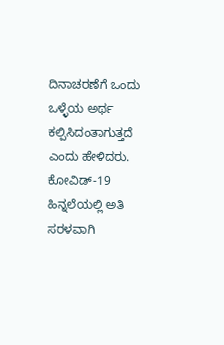ದಿನಾಚರಣೆಗೆ ಒಂದು ಒಳ್ಳೆಯ ಅರ್ಥ ಕಲ್ಪಿಸಿದಂತಾಗುತ್ತದೆ ಎಂದು ಹೇಳಿದರು. ಕೋವಿಡ್-19 ಹಿನ್ನಲೆಯಲ್ಲಿ ಅತಿ ಸರಳವಾಗಿ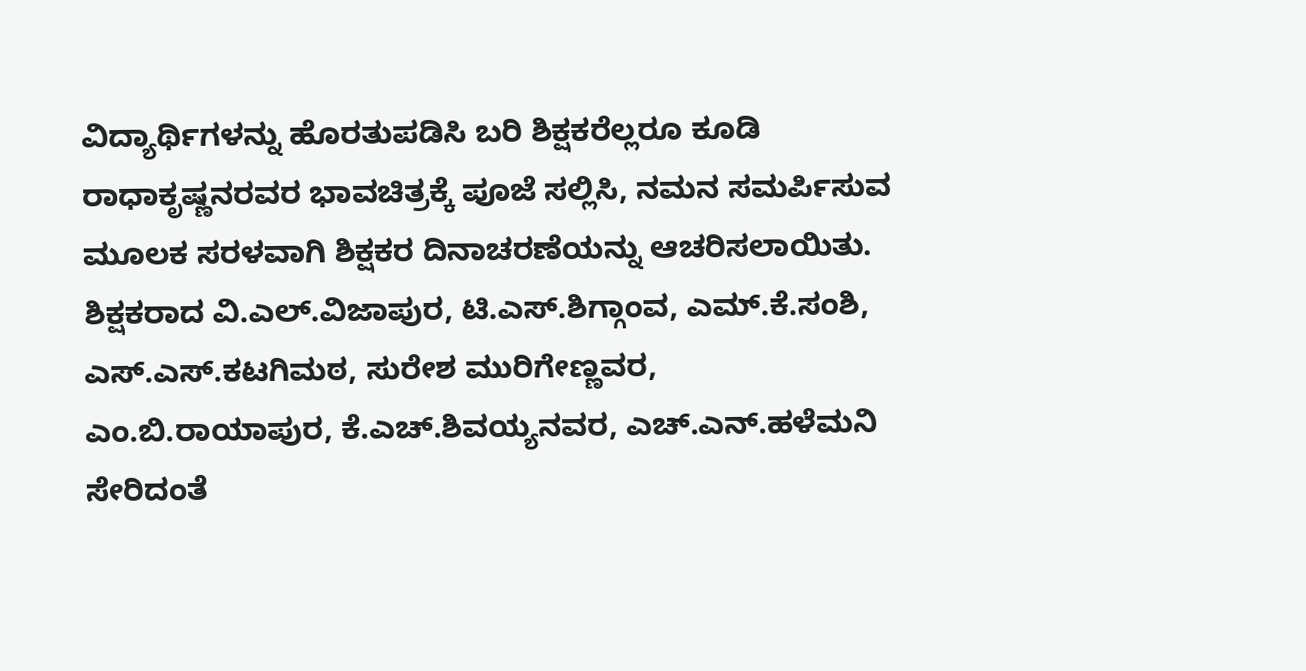ವಿದ್ಯಾರ್ಥಿಗಳನ್ನು ಹೊರತುಪಡಿಸಿ ಬರಿ ಶಿಕ್ಷಕರೆಲ್ಲರೂ ಕೂಡಿ ರಾಧಾಕೃಷ್ಣನರವರ ಭಾವಚಿತ್ರಕ್ಕೆ ಪೂಜೆ ಸಲ್ಲಿಸಿ, ನಮನ ಸಮರ್ಪಿಸುವ ಮೂಲಕ ಸರಳವಾಗಿ ಶಿಕ್ಷಕರ ದಿನಾಚರಣೆಯನ್ನು ಆಚರಿಸಲಾಯಿತು. ಶಿಕ್ಷಕರಾದ ವಿ.ಎಲ್.ವಿಜಾಪುರ, ಟಿ.ಎಸ್.ಶಿಗ್ಗಾಂವ, ಎಮ್.ಕೆ.ಸಂಶಿ, ಎಸ್.ಎಸ್.ಕಟಗಿಮಠ, ಸುರೇಶ ಮುರಿಗೇಣ್ಣವರ, ಎಂ.ಬಿ.ರಾಯಾಪುರ, ಕೆ.ಎಚ್.ಶಿವಯ್ಯನವರ, ಎಚ್.ಎನ್.ಹಳೆಮನಿ ಸೇರಿದಂತೆ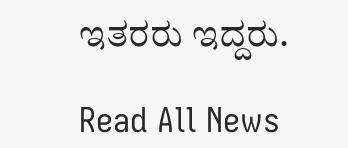ಇತರರು ಇದ್ದರು.

Read All News